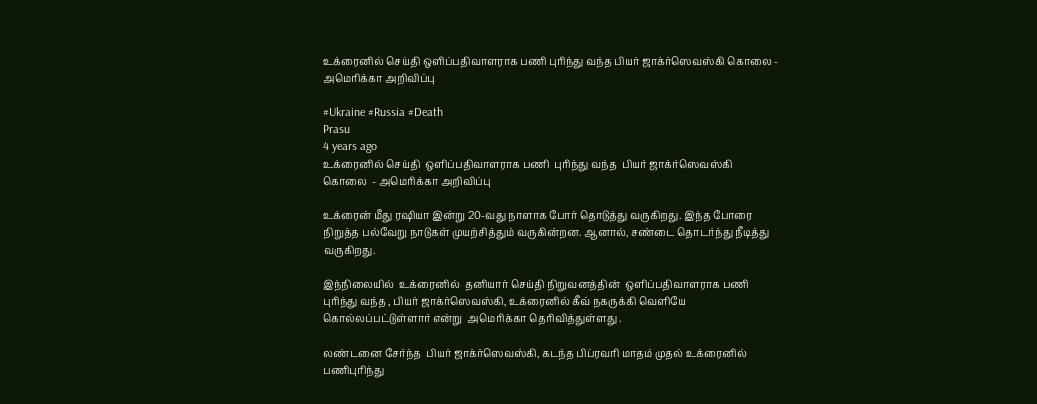உக்ரைனில் செய்தி ஒளிப்பதிவாளராக பணி புரிந்து வந்த பியர் ஜாக்ர்ஸெவஸ்கி கொலை - அமெரிக்கா அறிவிப்பு

#Ukraine #Russia #Death
Prasu
4 years ago
உக்ரைனில் செய்தி  ஒளிப்பதிவாளராக பணி  புரிந்து வந்த  பியர் ஜாக்ர்ஸெவஸ்கி  கொலை  - அமெரிக்கா அறிவிப்பு

உக்ரைன் மீது ரஷியா இன்று 20-வது நாளாக போர் தொடுத்து வருகிறது. இந்த போரை நிறுத்த பல்வேறு நாடுகள் முயற்சித்தும் வருகின்றன. ஆனால், சண்டை தொடர்ந்து நீடித்து வருகிறது.

இந்நிலையில்  உக்ரைனில்  தனியார் செய்தி நிறுவனத்தின்  ஒளிப்பதிவாளராக பணி  புரிந்து வந்த , பியர் ஜாக்ர்ஸெவஸ்கி, உக்ரைனில் கீவ் நகருக்கி வெளியே கொல்லப்பட்டுள்ளார் என்று  அமெரிக்கா தெரிவித்துள்ளது .

லண்டனை சேர்ந்த  பியர் ஜாக்ர்ஸெவஸ்கி, கடந்த பிப்ரவரி மாதம் முதல் உக்ரைனில் பணிபுரிந்து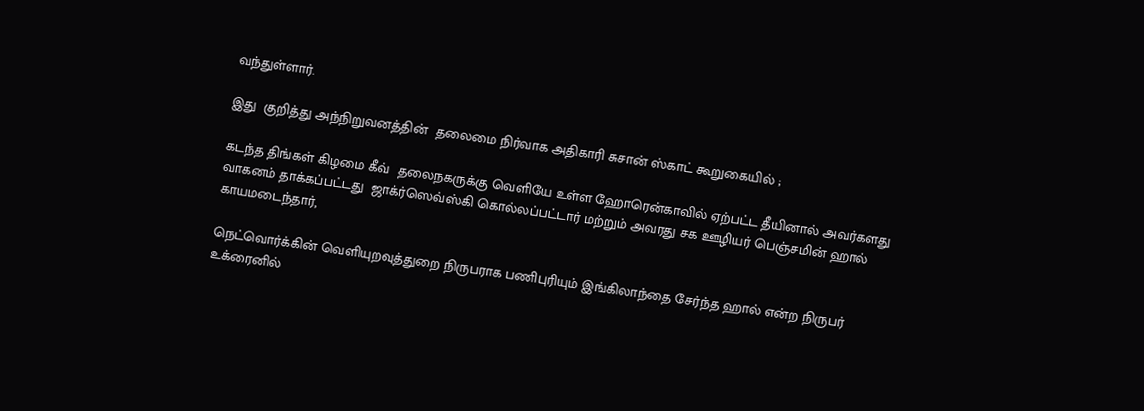வந்துள்ளார்.

இது  குறித்து அந்நிறுவனத்தின்  தலைமை நிர்வாக அதிகாரி சுசான் ஸ்காட் கூறுகையில் ;

கடந்த திங்கள் கிழமை கீவ்  தலைநகருக்கு வெளியே உள்ள ஹோரென்காவில் ஏற்பட்ட தீயினால் அவர்களது வாகனம் தாக்கப்பட்டது  ஜாக்ர்ஸெவ்ஸ்கி கொல்லப்பட்டார் மற்றும் அவரது சக ஊழியர் பெஞ்சமின் ஹால் காயமடைந்தார்,

நெட்வொர்க்கின் வெளியுறவுத்துறை நிருபராக பணிபுரியும் இங்கிலாந்தை சேர்ந்த ஹால் என்ற நிருபர் உக்ரைனில்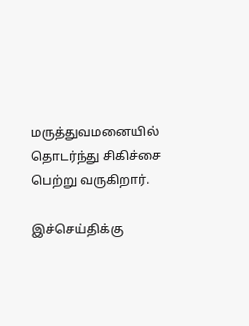மருத்துவமனையில் தொடர்ந்து சிகிச்சை பெற்று வருகிறார்.

இச்செய்திக்கு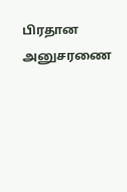பிரதான அனுசரணை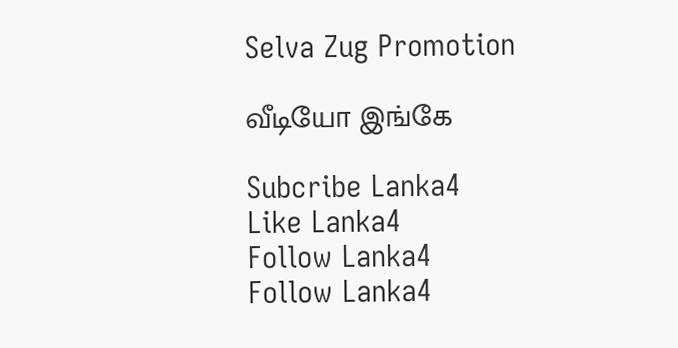Selva Zug Promotion

வீடியோ இங்கே

Subcribe Lanka4
Like Lanka4
Follow Lanka4
Follow Lanka4